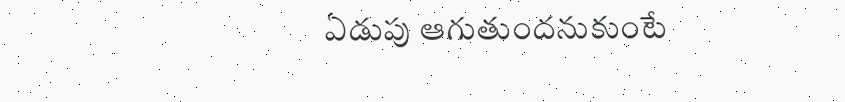ఏడుపు ఆగుతుందనుకుంటే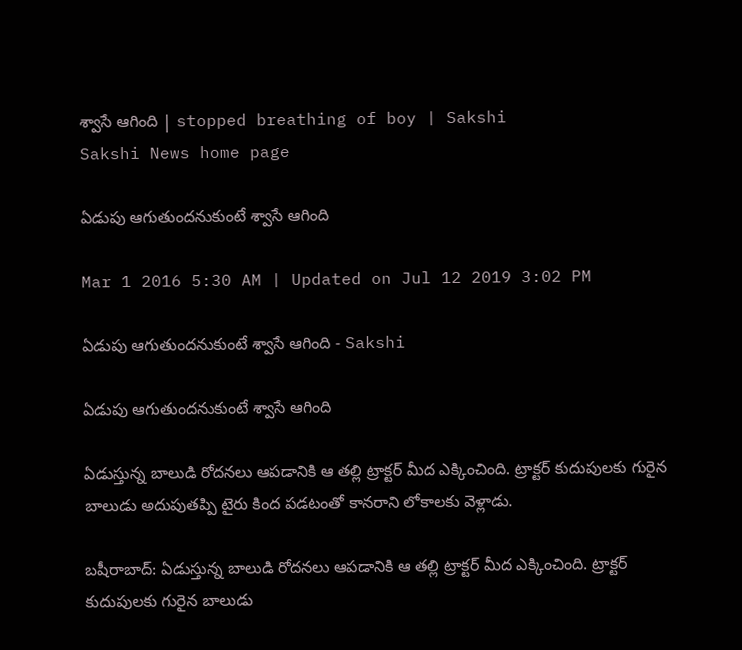శ్వాసే ఆగింది | stopped breathing of boy | Sakshi
Sakshi News home page

ఏడుపు ఆగుతుందనుకుంటే శ్వాసే ఆగింది

Mar 1 2016 5:30 AM | Updated on Jul 12 2019 3:02 PM

ఏడుపు ఆగుతుందనుకుంటే శ్వాసే ఆగింది - Sakshi

ఏడుపు ఆగుతుందనుకుంటే శ్వాసే ఆగింది

ఏడుస్తున్న బాలుడి రోదనలు ఆపడానికి ఆ తల్లి ట్రాక్టర్ మీద ఎక్కించింది. ట్రాక్టర్ కుదుపులకు గురైన బాలుడు అదుపుతప్పి టైరు కింద పడటంతో కానరాని లోకాలకు వెళ్లాడు.

బషీరాబాద్: ఏడుస్తున్న బాలుడి రోదనలు ఆపడానికి ఆ తల్లి ట్రాక్టర్ మీద ఎక్కించింది. ట్రాక్టర్ కుదుపులకు గురైన బాలుడు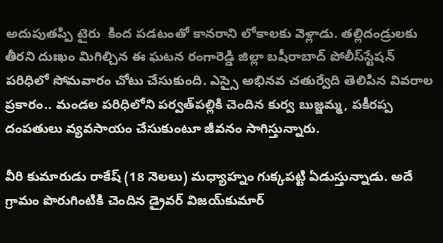అదుపుతప్పి టైరు  కింద పడటంతో కానరాని లోకాలకు వెళ్లాడు. తల్లిదండ్రులకు తీరని దుఃఖం మిగిల్చిన ఈ ఘటన రంగారెడ్డి జిల్లా బషీరాబాద్ పోలీస్‌స్టేషన్ పరిధిలో సోమవారం చోటు చేసుకుంది. ఎస్సై అభినవ చతుర్వేది తెలిపిన వివరాల ప్రకారం.. మండల పరిధిలోని పర్వత్‌పల్లికి చెందిన కుర్వ బుజ్జమ్మ, పకీరప్ప దంపతులు వ్యవసాయం చేసుకుంటూ జీవనం సాగిస్తున్నారు.

వీరి కుమారుడు రాకేష్ (18 నెలలు) మధ్యాహ్నం గుక్కపట్టి ఏడుస్తున్నాడు. అదే గ్రామం పొరుగింటికి చెందిన డ్రైవర్ విజయ్‌కుమార్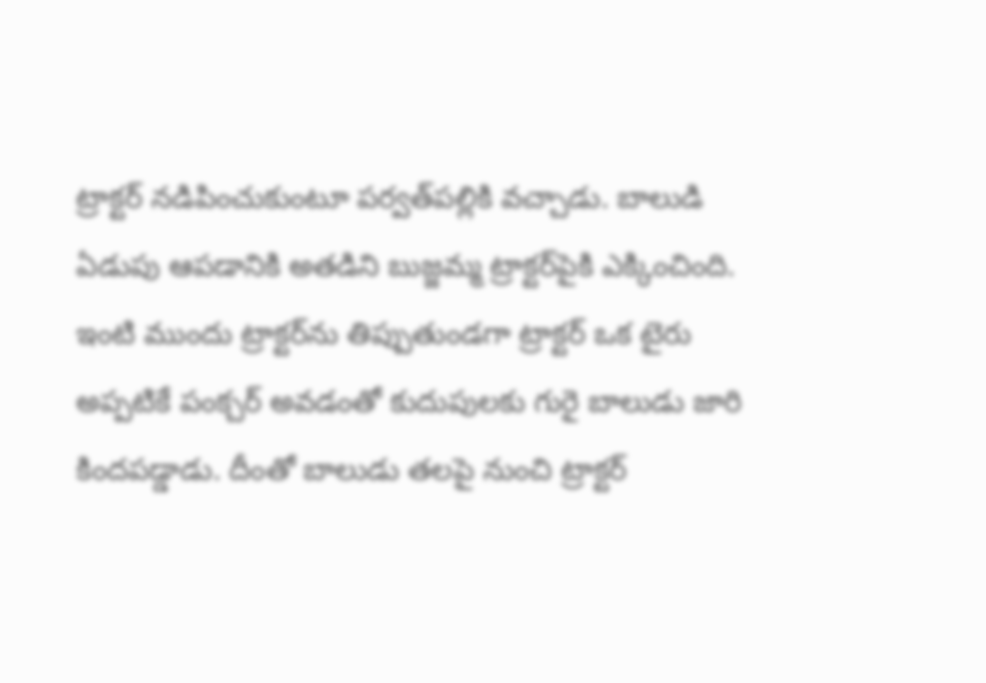ట్రాక్టర్ నడిపించుకుంటూ పర్వత్‌పల్లికి వచ్చాడు. బాలుడి ఏడుపు ఆపడానికి అతడిని బుజ్జమ్మ ట్రాక్టర్‌పైకి ఎక్కించింది. ఇంటి ముందు ట్రాక్టర్‌ను తిప్పుతుండగా ట్రాక్టర్ ఒక టైరు అప్పటికే పంక్చర్ అవడంతో కుదుపులకు గురై బాలుడు జారి కిందపడ్డాడు. దీంతో బాలుడు తలపై నుంచి ట్రాక్టర్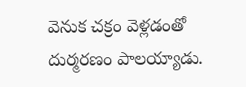వెనుక చక్రం వెళ్లడంతో దుర్మరణం పాలయ్యాడు.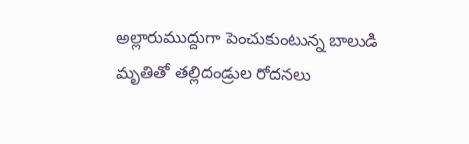అల్లారుముద్దుగా పెంచుకుంటున్న బాలుడి మృతితో తల్లిదండ్రుల రోదనలు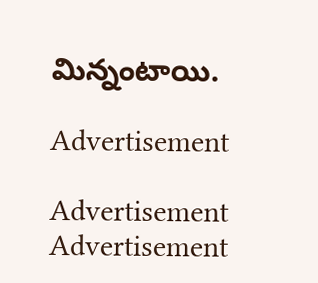మిన్నంటాయి.

Advertisement

Advertisement
Advertisement